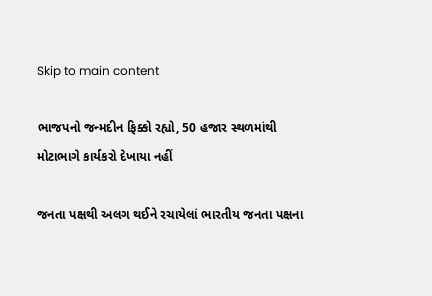Skip to main content

ભાજપનો જન્મદીન ફિક્કો રહ્યો, 50 હજાર સ્થળમાંથી મોટાભાગે કાર્યકરો દેખાયા નહીં

જનતા પક્ષથી અલગ થઈને રચાયેલાં ભારતીય જનતા પક્ષના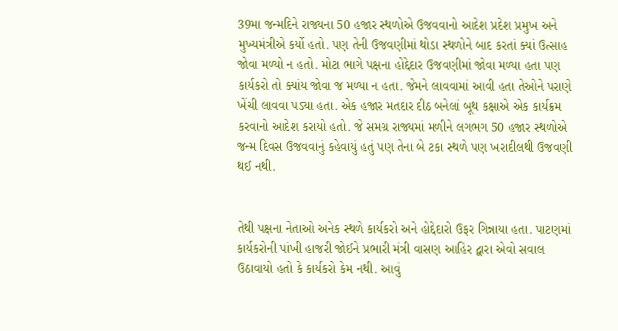39મા જન્મદિને રાજ્યના 50 હજાર સ્થળોએ ઉજવવાનો આદેશ પ્રદેશ પ્રમુખ અને મુખ્યમંત્રીએ કર્યો હતો. પણ તેની ઉજવણીમાં થોડા સ્થળોને બાદ કરતાં ક્યાં ઉત્સાહ જોવા મળ્યો ન હતો. મોટા ભાગે પક્ષના હોદ્દેદાર ઉજવણીમાં જોવા મળ્યા હતા પણ કાર્યકરો તો ક્યાંય જોવા જ મળ્યા ન હતા. જેમને લાવવામાં આવી હતા તેઓને પરાણે ખેંચી લાવવા પડ્યા હતા. એક હજાર મતદાર દીઠ બનેલાં બૂથ કક્ષાએ એક કાર્યક્રમ કરવાનો આદેશ કરાયો હતો. જે સમગ્ર રાજ્યમાં મળીને લગભગ 50 હજાર સ્થળોએ જન્મ દિવસ ઉજવવાનું કહેવાયું હતું પણ તેના બે ટકા સ્થળે પણ ખરાદીલથી ઉજવણી થઈ નથી.


તેથી પક્ષના નેતાઓ અનેક સ્થળે કાર્યકરો અને હોદ્દેદારો ઉફર ગિન્નાયા હતા. પાટણમાં કાર્યકરોની પાંખી હાજરી જોઈને પ્રભારી મંત્રી વાસણ આહિર દ્વારા એવો સવાલ ઉઠાવાયો હતો કે કાર્યકરો કેમ નથી. આવું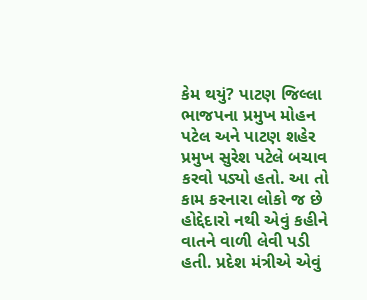કેમ થયું? પાટણ જિલ્લા ભાજપના પ્રમુખ મોહન પટેલ અને પાટણ શહેર પ્રમુખ સુરેશ પટેલે બચાવ કરવો પડ્યો હતો. આ તો કામ કરનારા લોકો જ છે હોદ્દેદારો નથી એવું કહીને વાતને વાળી લેવી પડી હતી. પ્રદેશ મંત્રીએ એવું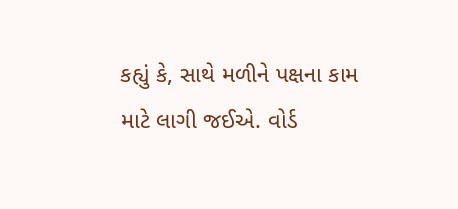કહ્યું કે, સાથે મળીને પક્ષના કામ માટે લાગી જઈએ. વોર્ડ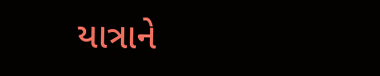યાત્રાને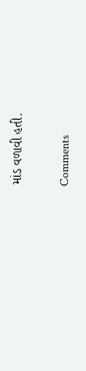માંડ વળાવી હતી.

Comments